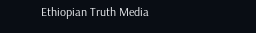Ethiopian Truth Media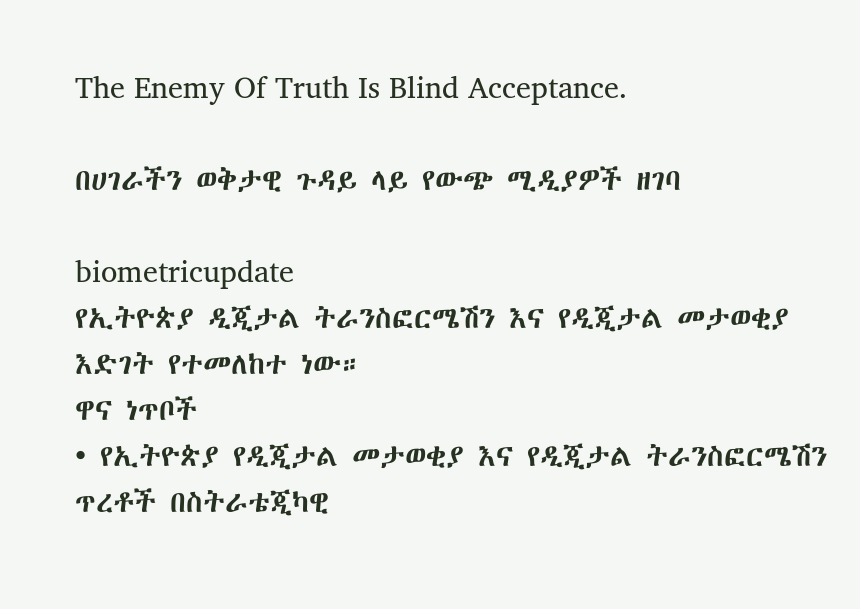The Enemy Of Truth Is Blind Acceptance.

በሀገራችን ወቅታዊ ጉዳይ ላይ የውጭ ሚዲያዎች ዘገባ

biometricupdate
የኢትዮጵያ ዲጂታል ትራንስፎርሜሽን እና የዲጂታል መታወቂያ እድገት የተመለከተ ነው።
ዋና ነጥቦች
• የኢትዮጵያ የዲጂታል መታወቂያ እና የዲጂታል ትራንስፎርሜሽን ጥረቶች በስትራቴጂካዊ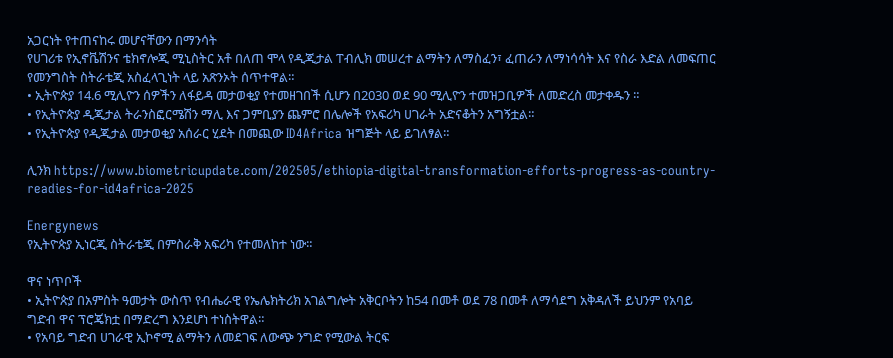አጋርነት የተጠናከሩ መሆናቸውን በማንሳት
የሀገሪቱ የኢኖቬሽንና ቴክኖሎጂ ሚኒስትር አቶ በለጠ ሞላ የዲጂታል ፐብሊክ መሠረተ ልማትን ለማስፈን፣ ፈጠራን ለማነሳሳት እና የስራ እድል ለመፍጠር የመንግስት ስትራቴጂ አስፈላጊነት ላይ አጽንኦት ሰጥተዋል።
• ኢትዮጵያ 14.6 ሚሊዮን ሰዎችን ለፋይዳ መታወቂያ የተመዘገበች ሲሆን በ2030 ወደ 90 ሚሊዮን ተመዝጋቢዎች ለመድረስ መታቀዱን ።
• የኢትዮጵያ ዲጂታል ትራንስፎርሜሽን ማሊ እና ጋምቢያን ጨምሮ በሌሎች የአፍሪካ ሀገራት አድናቆትን አግኝቷል።
• የኢትዮጵያ የዲጂታል መታወቂያ አሰራር ሂደት በመጪው ID4Africa ዝግጅት ላይ ይገለፃል።

ሊንክ https://www.biometricupdate.com/202505/ethiopia-digital-transformation-efforts-progress-as-country-readies-for-id4africa-2025

Energynews
የኢትዮጵያ ኢነርጂ ስትራቴጂ በምስራቅ አፍሪካ የተመለከተ ነው።

ዋና ነጥቦች
• ኢትዮጵያ በአምስት ዓመታት ውስጥ የብሔራዊ የኤሌክትሪክ አገልግሎት አቅርቦትን ከ54 በመቶ ወደ 78 በመቶ ለማሳደግ አቅዳለች ይህንም የአባይ ግድብ ዋና ፕሮጄክቷ በማድረግ እንደሆነ ተነስትዋል።
• የአባይ ግድብ ሀገራዊ ኢኮኖሚ ልማትን ለመደገፍ ለውጭ ንግድ የሚውል ትርፍ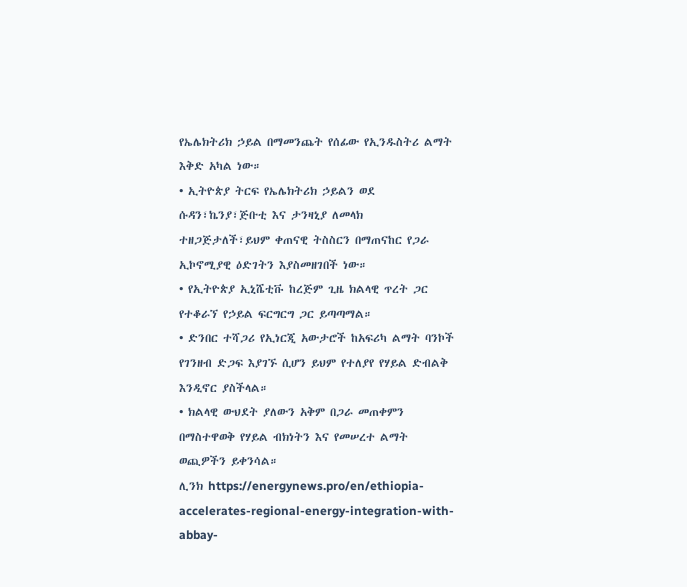የኤሌክትሪክ ኃይል በማመንጨት የሰፊው የኢንዱስትሪ ልማት እቅድ አካል ነው።
• ኢትዮጵያ ትርፍ የኤሌክትሪክ ኃይልን ወደ ሱዳን፣ኬንያ፣ጅቡቲ እና ታንዛኒያ ለመላክ ተዘጋጅታለች፣ይህም ቀጠናዊ ትስስርን በማጠናከር የጋራ ኢኮኖሚያዊ ዕድገትን እያስመዘገበች ነው።
• የኢትዮጵያ ኢኒሼቲቩ ከረጅም ጊዜ ክልላዊ ጥረት ጋር የተቆራኘ የኃይል ፍርግርግ ጋር ይጣጣማል።
• ድንበር ተሻጋሪ የኢነርጂ አውታሮች ከአፍሪካ ልማት ባንኮች የገንዘብ ድጋፍ እያገኙ ሲሆን ይህም የተለያየ የሃይል ድብልቅ እንዲኖር ያስችላል።
• ክልላዊ ውህደት ያለውን አቅም በጋራ መጠቀምን በማስተዋወቅ የሃይል ብክነትን እና የመሠረተ ልማት ወጪዎችን ይቀንሳል።
ሊንክ https://energynews.pro/en/ethiopia-accelerates-regional-energy-integration-with-abbay-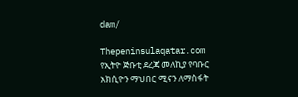dam/

Thepeninsulaqatar.com
የኢትዮ ጅቡቲ ደረጃ መለኪያ የባቡር አክሲዮን ማህበር ሚናን ለማስፋት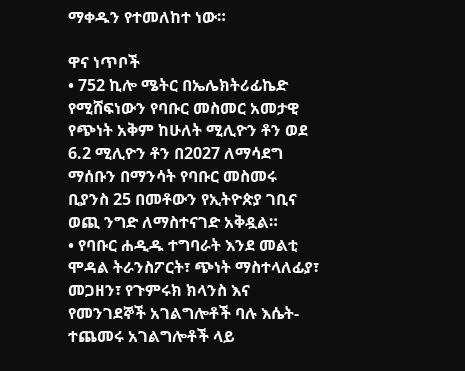ማቀዱን የተመለከተ ነው።

ዋና ነጥቦች
• 752 ኪሎ ሜትር በኤሌክትሪፊኬድ የሚሸፍነውን የባቡር መስመር አመታዊ የጭነት አቅም ከሁለት ሚሊዮን ቶን ወደ 6.2 ሚሊዮን ቶን በ2027 ለማሳደግ ማሰቡን በማንሳት የባቡር መስመሩ ቢያንስ 25 በመቶውን የኢትዮጵያ ገቢና ወጪ ንግድ ለማስተናገድ አቅዷል።
• የባቡር ሐዲዱ ተግባራት እንደ መልቲ ሞዳል ትራንስፖርት፣ ጭነት ማስተላለፊያ፣ መጋዘን፣ የጉምሩክ ክላንስ እና የመንገደኞች አገልግሎቶች ባሉ እሴት-ተጨመሩ አገልግሎቶች ላይ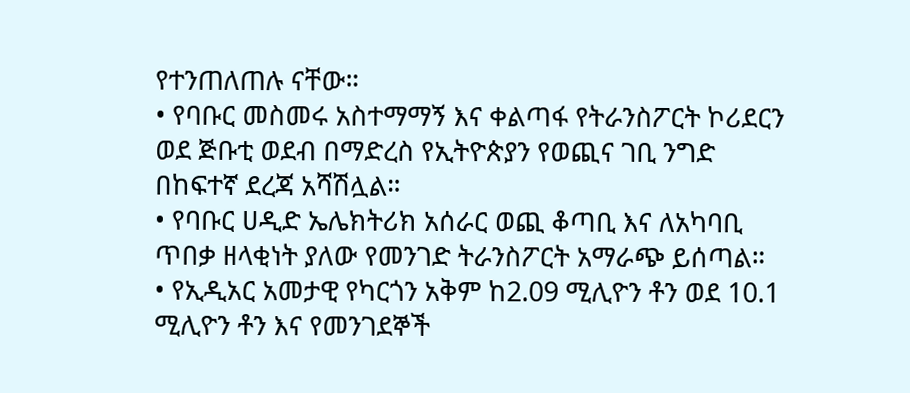የተንጠለጠሉ ናቸው።
• የባቡር መስመሩ አስተማማኝ እና ቀልጣፋ የትራንስፖርት ኮሪደርን ወደ ጅቡቲ ወደብ በማድረስ የኢትዮጵያን የወጪና ገቢ ንግድ በከፍተኛ ደረጃ አሻሽሏል።
• የባቡር ሀዲድ ኤሌክትሪክ አሰራር ወጪ ቆጣቢ እና ለአካባቢ ጥበቃ ዘላቂነት ያለው የመንገድ ትራንስፖርት አማራጭ ይሰጣል።
• የኢዲአር አመታዊ የካርጎን አቅም ከ2.09 ሚሊዮን ቶን ወደ 10.1 ሚሊዮን ቶን እና የመንገደኞች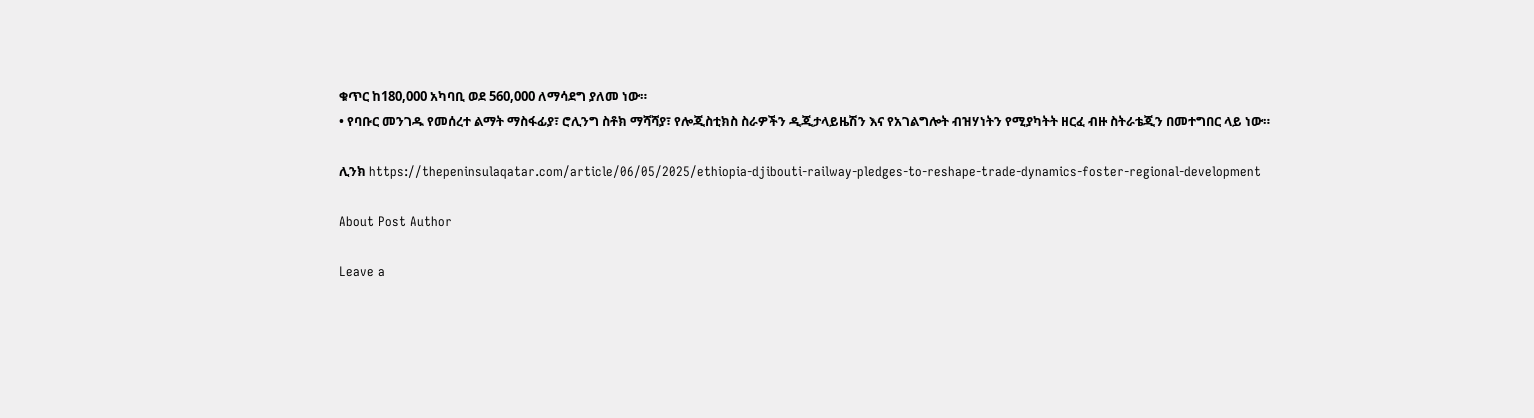ቁጥር ከ180,000 አካባቢ ወደ 560,000 ለማሳደግ ያለመ ነው።
• የባቡር መንገዱ የመሰረተ ልማት ማስፋፊያ፣ ሮሊንግ ስቶክ ማሻሻያ፣ የሎጂስቲክስ ስራዎችን ዲጂታላይዜሽን እና የአገልግሎት ብዝሃነትን የሚያካትት ዘርፈ ብዙ ስትራቴጂን በመተግበር ላይ ነው።

ሊንክ https://thepeninsulaqatar.com/article/06/05/2025/ethiopia-djibouti-railway-pledges-to-reshape-trade-dynamics-foster-regional-development

About Post Author

Leave a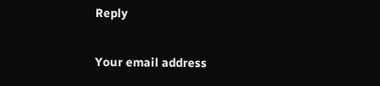Reply

Your email address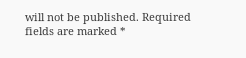will not be published. Required fields are marked *